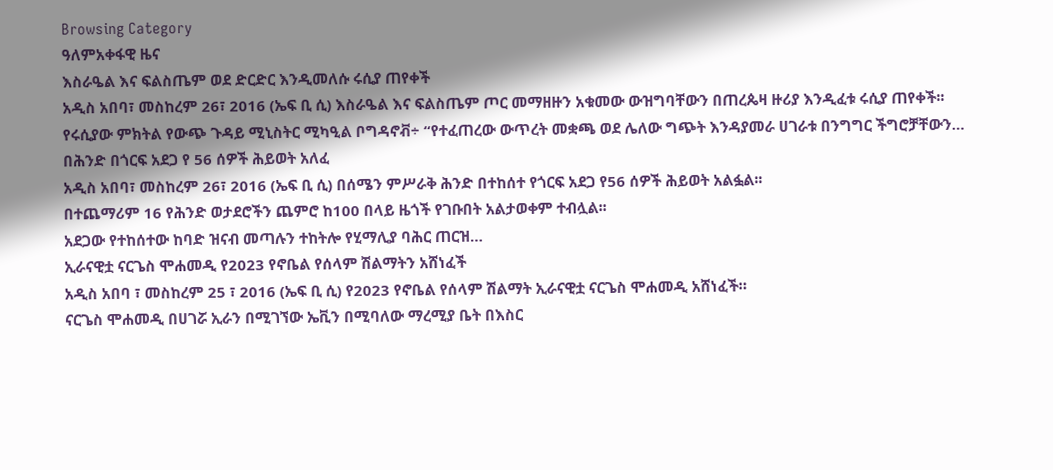Browsing Category
ዓለምአቀፋዊ ዜና
እስራዔል እና ፍልስጤም ወደ ድርድር እንዲመለሱ ሩሲያ ጠየቀች
አዲስ አበባ፣ መስከረም 26፣ 2016 (ኤፍ ቢ ሲ) እስራዔል እና ፍልስጤም ጦር መማዘዙን አቁመው ውዝግባቸውን በጠረጴዛ ዙሪያ እንዲፈቱ ሩሲያ ጠየቀች፡፡
የሩሲያው ምክትል የውጭ ጉዳይ ሚኒስትር ሚካዒል ቦግዳኖቭ÷ “የተፈጠረው ውጥረት መቋጫ ወደ ሌለው ግጭት እንዳያመራ ሀገራቱ በንግግር ችግሮቻቸውን…
በሕንድ በጎርፍ አደጋ የ 56 ሰዎች ሕይወት አለፈ
አዲስ አበባ፣ መስከረም 26፣ 2016 (ኤፍ ቢ ሲ) በሰሜን ምሥራቅ ሕንድ በተከሰተ የጎርፍ አደጋ የ56 ሰዎች ሕይወት አልፏል፡፡
በተጨማሪም 16 የሕንድ ወታደሮችን ጨምሮ ከ100 በላይ ዜጎች የገቡበት አልታወቀም ተብሏል፡፡
አደጋው የተከሰተው ከባድ ዝናብ መጣሉን ተከትሎ የሂማሊያ ባሕር ጠርዝ…
ኢራናዊቷ ናርጌስ ሞሐመዲ የ2023 የኖቤል የሰላም ሽልማትን አሸነፈች
አዲስ አበባ ፣ መስከረም 25 ፣ 2016 (ኤፍ ቢ ሲ) የ2023 የኖቤል የሰላም ሽልማት ኢራናዊቷ ናርጌስ ሞሐመዲ አሸነፈች።
ናርጌስ ሞሐመዲ በሀገሯ ኢራን በሚገኘው ኤቪን በሚባለው ማረሚያ ቤት በእስር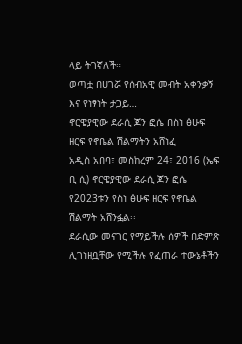ላይ ትገኛለች።
ወጣቷ በሀገሯ የሰብአዊ መብት አቀንቃኝ እና የነፃነት ታጋይ…
ኖርዌያዊው ደራሲ ጆን ፎሴ በስነ ፅሁፍ ዘርፍ የኖቤል ሽልማትን አሸነፈ
አዲስ አበባ፣ መስከረም 24፣ 2016 (ኤፍ ቢ ሲ) ኖርዌያዊው ደራሲ ጆን ፎሴ የ2023ቱን የስነ ፅሁፍ ዘርፍ የኖቤል ሽልማት አሸንፏል፡፡
ደራሲው መናገር የማይችሉ ሰዎች በድምጽ ሊገነዘቧቸው የሚችሉ የፈጠራ ተውኔቶችን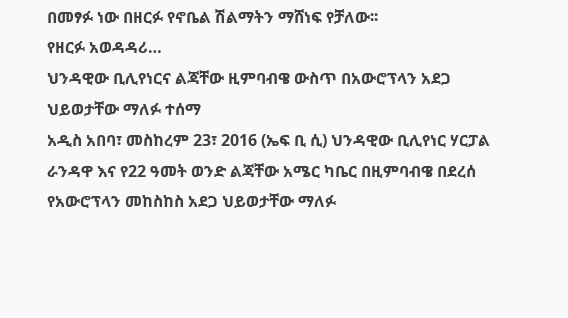በመፃፉ ነው በዘርፉ የኖቤል ሽልማትን ማሸነፍ የቻለው፡፡
የዘርፉ አወዳዳሪ…
ህንዳዊው ቢሊየነርና ልጃቸው ዚምባብዌ ውስጥ በአውሮፕላን አደጋ ህይወታቸው ማለፉ ተሰማ
አዲስ አበባ፣ መስከረም 23፣ 2016 (ኤፍ ቢ ሲ) ህንዳዊው ቢሊየነር ሃርፓል ራንዳዋ እና የ22 ዓመት ወንድ ልጃቸው አሜር ካቤር በዚምባብዌ በደረሰ የአውሮፕላን መከስከስ አደጋ ህይወታቸው ማለፉ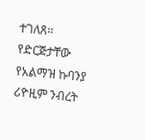ተገለጸ፡፡
የድርጅታቸው የአልማዝ ኩባንያ ሪዮዚም ንብረት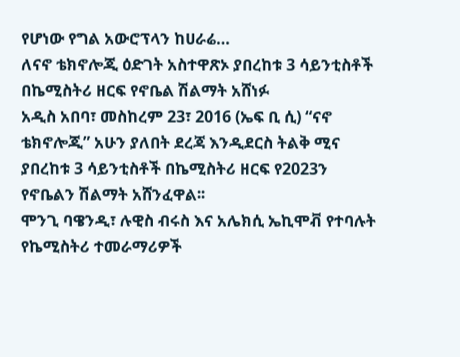የሆነው የግል አውሮፕላን ከሀራሬ…
ለናኖ ቴክኖሎጂ ዕድገት አስተዋጽኦ ያበረከቱ 3 ሳይንቲስቶች በኬሚስትሪ ዘርፍ የኖቤል ሽልማት አሸነፉ
አዲስ አበባ፣ መስከረም 23፣ 2016 (ኤፍ ቢ ሲ) “ናኖ ቴክኖሎጂ” አሁን ያለበት ደረጃ እንዲደርስ ትልቅ ሚና ያበረከቱ 3 ሳይንቲስቶች በኬሚስትሪ ዘርፍ የ2023ን የኖቤልን ሽልማት አሸንፈዋል፡፡
ሞንጊ ባዌንዲ፣ ሉዊስ ብሩስ እና አሌክሲ ኤኪሞቭ የተባሉት የኬሚስትሪ ተመራማሪዎች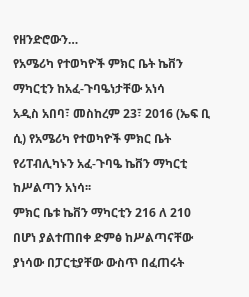የዘንድሮውን…
የአሜሪካ የተወካዮች ምክር ቤት ኬቨን ማካርቲን ከአፈ-ጉባዔነታቸው አነሳ
አዲስ አበባ፣ መስከረም 23፣ 2016 (ኤፍ ቢ ሲ) የአሜሪካ የተወካዮች ምክር ቤት የሪፐብሊካኑን አፈ-ጉባዔ ኬቨን ማካርቲ ከሥልጣን አነሳ፡፡
ምክር ቤቱ ኬቨን ማካርቲን 216 ለ 210 በሆነ ያልተጠበቀ ድምፅ ከሥልጣናቸው ያነሳው በፓርቲያቸው ውስጥ በፈጠሩት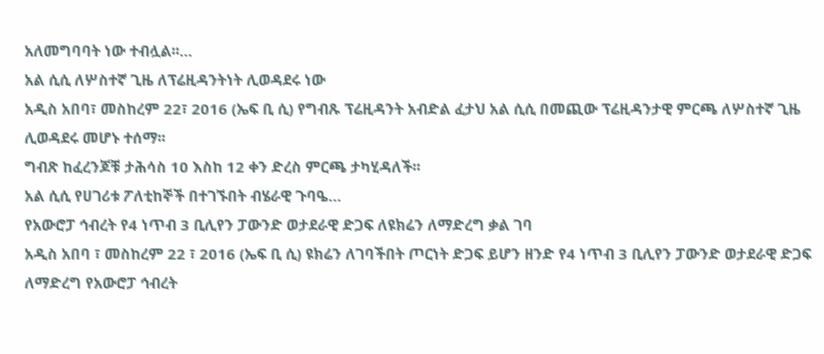አለመግባባት ነው ተብሏል፡፡…
አል ሲሲ ለሦስተኛ ጊዜ ለፕሬዚዳንትነት ሊወዳደሩ ነው
አዲስ አበባ፣ መስከረም 22፣ 2016 (ኤፍ ቢ ሲ) የግብጹ ፕሬዚዳንት አብድል ፈታህ አል ሲሲ በመጪው ፕሬዚዳንታዊ ምርጫ ለሦስተኛ ጊዜ ሊወዳደሩ መሆኑ ተሰማ፡፡
ግብጽ ከፈረንጆቹ ታሕሳስ 10 እስከ 12 ቀን ድረስ ምርጫ ታካሂዳለች፡፡
አል ሲሲ የሀገሪቱ ፖለቲከኞች በተገኙበት ብሄራዊ ጉባዔ…
የአውሮፓ ኅብረት የ4 ነጥብ 3 ቢሊየን ፓውንድ ወታደራዊ ድጋፍ ለዩክሬን ለማድረግ ቃል ገባ
አዲስ አበባ ፣ መስከረም 22 ፣ 2016 (ኤፍ ቢ ሲ) ዩክሬን ለገባችበት ጦርነት ድጋፍ ይሆን ዘንድ የ4 ነጥብ 3 ቢሊየን ፓውንድ ወታደራዊ ድጋፍ ለማድረግ የአውሮፓ ኅብረት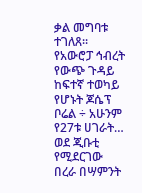ቃል መግባቱ ተገለጸ፡፡
የአውሮፓ ኅብረት የውጭ ጉዳይ ከፍተኛ ተወካይ የሆኑት ጆሴፕ ቦሬል ÷ አሁንም የ27ቱ ሀገራት…
ወደ ጂቡቲ የሚደርገው በረራ በሣምንት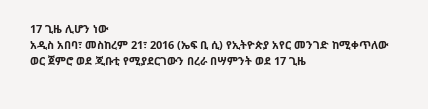17 ጊዜ ሊሆን ነው
አዲስ አበባ፣ መስከረም 21፣ 2016 (ኤፍ ቢ ሲ) የኢትዮጵያ አየር መንገድ ከሚቀጥለው ወር ጀምሮ ወደ ጂቡቲ የሚያደርገውን በረራ በሣምንት ወደ 17 ጊዜ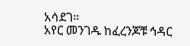አሳደገ፡፡
አየር መንገዱ ከፈረንጆቹ ኅዳር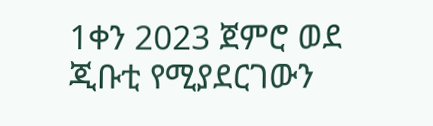1ቀን 2023 ጀምሮ ወደ ጂቡቲ የሚያደርገውን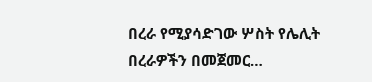በረራ የሚያሳድገው ሦስት የሌሊት በረራዎችን በመጀመር…